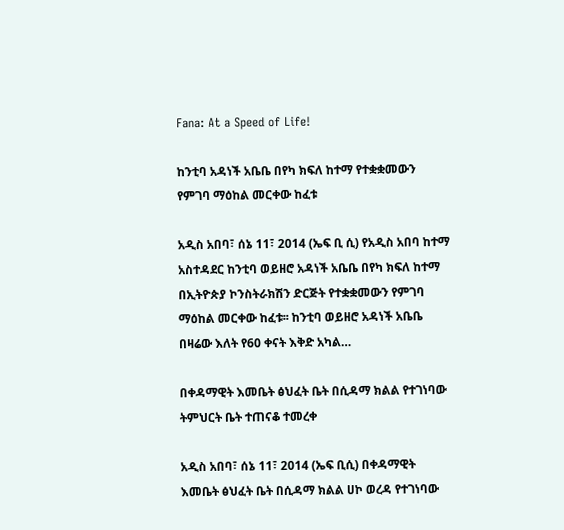Fana: At a Speed of Life!

ከንቲባ አዳነች አቤቤ በየካ ክፍለ ከተማ የተቋቋመውን የምገባ ማዕከል መርቀው ከፈቱ

አዲስ አበባ፣ ሰኔ 11፣ 2014 (ኤፍ ቢ ሲ) የአዲስ አበባ ከተማ አስተዳደር ከንቲባ ወይዘሮ አዳነች አቤቤ በየካ ክፍለ ከተማ በኢትዮጵያ ኮንስትራክሽን ድርጅት የተቋቋመውን የምገባ ማዕከል መርቀው ከፈቱ፡፡ ከንቲባ ወይዘሮ አዳነች አቤቤ በዛሬው እለት የ60 ቀናት እቅድ አካል…

በቀዳማዊት እመቤት ፅህፈት ቤት በሲዳማ ክልል የተገነባው ትምህርት ቤት ተጠናቆ ተመረቀ

አዲስ አበባ፣ ሰኔ 11፣ 2014 (ኤፍ ቢሲ) በቀዳማዊት እመቤት ፅህፈት ቤት በሲዳማ ክልል ሀኮ ወረዳ የተገነባው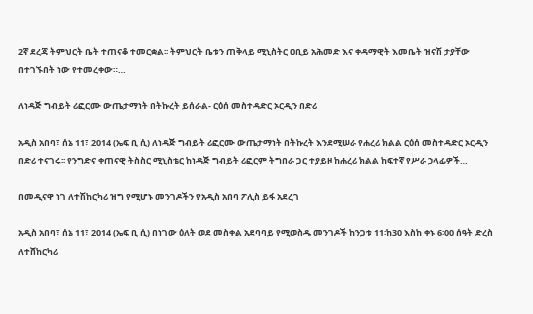2ኛ ደረጃ ትምህርት ቤት ተጠናቆ ተመርቋል፡፡ ትምህርት ቤቱን ጠቅላይ ሚኒስትር ዐቢይ አሕመድ እና ቀዳማዊት እመቤት ዝናሽ ታያቸው በተገኙበት ነው የተመረቀው።…

ለነዳጅ ግብይት ሪፎርሙ ውጤታማነት በትኩረት ይሰራል- ርዕሰ መስተዳድር ኦርዲን በድሪ

አዲስ አበባ፣ ሰኔ 11፣ 2014 (ኤፍ ቢ ሲ) ለነዳጅ ግብይት ሪፎርሙ ውጤታማነት በትኩረት እንደሚሠራ የሐረሪ ክልል ርዕሰ መስተዳድር ኦርዲን በድሪ ተናገሩ፡፡ የንግድና ቀጠናዊ ትስስር ሚኒስቴር ከነዳጅ ግብይት ሪፎርም ትግበራ ጋር ተያይዞ ከሐረሪ ክልል ከፍተኛ የሥራ ኃላፊዎች…

በመዲናዋ ነገ ለተሽከርካሪ ዝግ የሚሆኑ መንገዶችን የአዲስ አበባ ፖሊስ ይፋ አደረገ

አዲስ አበባ፣ ሰኔ 11፣ 2014 (ኤፍ ቢ ሲ) በነገው ዕለት ወደ መስቀል አደባባይ የሚወስዱ መንገዶች ከንጋቱ 11፡ከ30 እስከ ቀኑ 6፡00 ሰዓት ድረስ ለተሸከርካሪ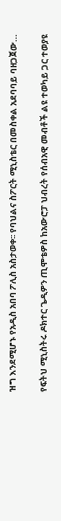ዝግ እንደሚሆኑ የአዲስ አበባ ፖሊስ አስታወቀ፡፡ የባህልና ስፖርት ሚኒስቴር በመስቀል አደባባይ ባዘጋጀው…

የፍትህ ሚኒስትሩ ዶክተር ጌዲዎን ጢሞቴዎስ ከአውሮፓ ህብረት የሰብአዊ መብቶች ልዩ ተወካይ ጋር ተወያዩ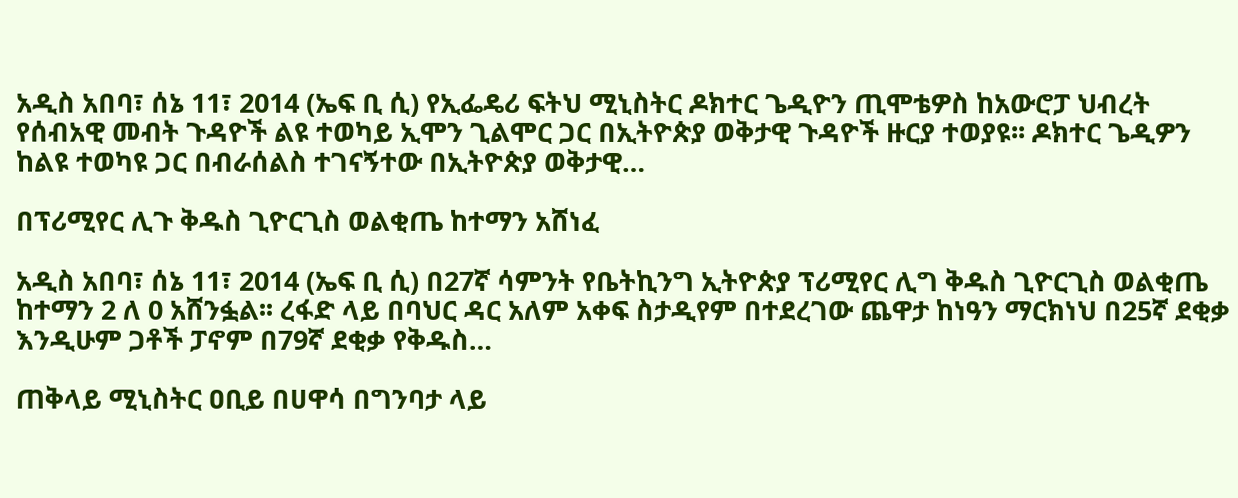አዲስ አበባ፣ ሰኔ 11፣ 2014 (ኤፍ ቢ ሲ) የኢፌዴሪ ፍትህ ሚኒስትር ዶክተር ጌዲዮን ጢሞቴዎስ ከአውሮፓ ህብረት የሰብአዊ መብት ጉዳዮች ልዩ ተወካይ ኢሞን ጊልሞር ጋር በኢትዮጵያ ወቅታዊ ጉዳዮች ዙርያ ተወያዩ፡፡ ዶክተር ጌዲዎን ከልዩ ተወካዩ ጋር በብራሰልስ ተገናኝተው በኢትዮጵያ ወቅታዊ…

በፕሪሚየር ሊጉ ቅዱስ ጊዮርጊስ ወልቂጤ ከተማን አሸነፈ

አዲስ አበባ፣ ሰኔ 11፣ 2014 (ኤፍ ቢ ሲ) በ27ኛ ሳምንት የቤትኪንግ ኢትዮጵያ ፕሪሚየር ሊግ ቅዱስ ጊዮርጊስ ወልቂጤ ከተማን 2 ለ 0 አሸንፏል፡፡ ረፋድ ላይ በባህር ዳር አለም አቀፍ ስታዲየም በተደረገው ጨዋታ ከነዓን ማርክነህ በ25ኛ ደቂቃ እንዲሁም ጋቶች ፓኖም በ79ኛ ደቂቃ የቅዱስ…

ጠቅላይ ሚኒስትር ዐቢይ በሀዋሳ በግንባታ ላይ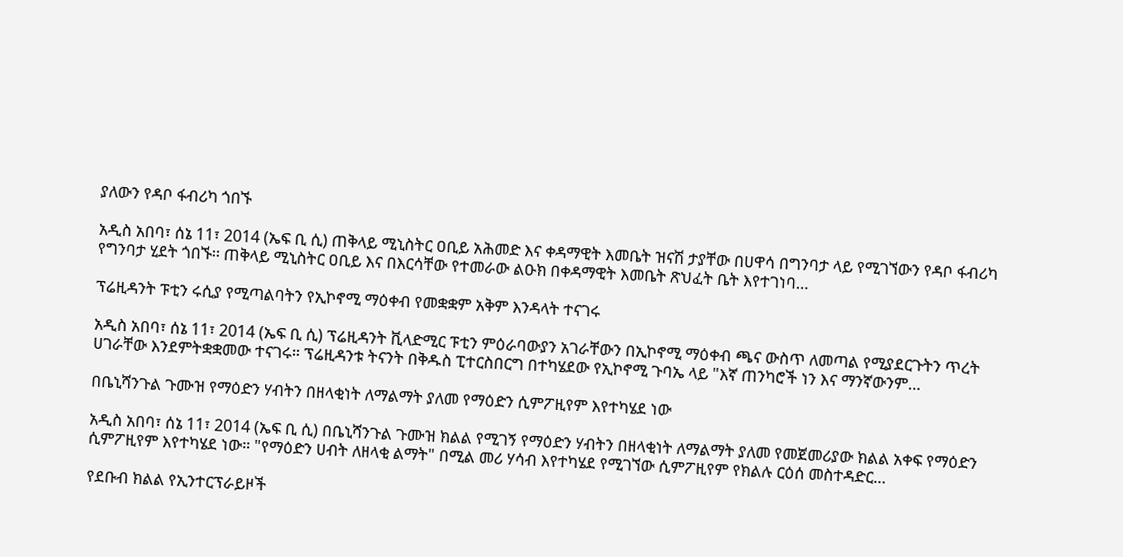ያለውን የዳቦ ፋብሪካ ጎበኙ

አዲስ አበባ፣ ሰኔ 11፣ 2014 (ኤፍ ቢ ሲ) ጠቅላይ ሚኒስትር ዐቢይ አሕመድ እና ቀዳማዊት እመቤት ዝናሽ ታያቸው በሀዋሳ በግንባታ ላይ የሚገኘውን የዳቦ ፋብሪካ የግንባታ ሂደት ጎበኙ፡፡ ጠቅላይ ሚኒስትር ዐቢይ እና በእርሳቸው የተመራው ልዑክ በቀዳማዊት እመቤት ጽህፈት ቤት እየተገነባ…

ፕሬዚዳንት ፑቲን ሩሲያ የሚጣልባትን የኢኮኖሚ ማዕቀብ የመቋቋም አቅም እንዳላት ተናገሩ

አዲስ አበባ፣ ሰኔ 11፣ 2014 (ኤፍ ቢ ሲ) ፕሬዚዳንት ቪላድሚር ፑቲን ምዕራባውያን አገራቸውን በኢኮኖሚ ማዕቀብ ጫና ውስጥ ለመጣል የሚያደርጉትን ጥረት ሀገራቸው እንደምትቋቋመው ተናገሩ። ፕሬዚዳንቱ ትናንት በቅዱስ ፒተርስበርግ በተካሄደው የኢኮኖሚ ጉባኤ ላይ "እኛ ጠንካሮች ነን እና ማንኛውንም…

በቤኒሻንጉል ጉሙዝ የማዕድን ሃብትን በዘላቂነት ለማልማት ያለመ የማዕድን ሲምፖዚየም እየተካሄደ ነው

አዲስ አበባ፣ ሰኔ 11፣ 2014 (ኤፍ ቢ ሲ) በቤኒሻንጉል ጉሙዝ ክልል የሚገኝ የማዕድን ሃብትን በዘላቂነት ለማልማት ያለመ የመጀመሪያው ክልል አቀፍ የማዕድን ሲምፖዚየም እየተካሄደ ነው። "የማዕድን ሀብት ለዘላቂ ልማት" በሚል መሪ ሃሳብ እየተካሄደ የሚገኘው ሲምፖዚየም የክልሉ ርዕሰ መስተዳድር…

የደቡብ ክልል የኢንተርፕራይዞች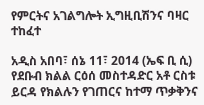የምርትና አገልግሎት ኢግዚቢሽንና ባዛር ተከፈተ

አዲስ አበባ፣ ሰኔ 11፣ 2014 (ኤፍ ቢ ሲ) የደቡብ ክልል ርዕሰ መስተዳድር አቶ ርስቱ ይርዳ የክልሉን የገጠርና ከተማ ጥቃቅንና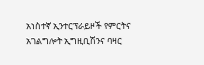አነስተኛ ኢንተርፕራይዞች የምርትና አገልግሎት ኢግዚቢሽንና ባዛር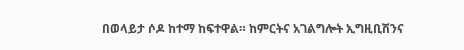በወላይታ ሶዶ ከተማ ከፍተዋል። ከምርትና አገልግሎት ኢግዚቢሽንና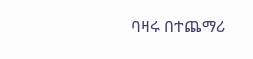ባዛሩ በተጨማሪ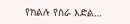የክልሉ የስራ እድል…